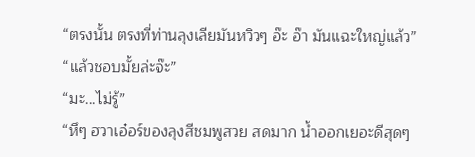“ตรงนั้น ตรงที่ท่านลุงเลียมันหวิวๆ อ๊ะ อ๊า มันแฉะใหญ่แล้ว”
“แล้วชอบมั้ยล่ะจ๊ะ”
“มะ...ไม่รู้”
“หึๆ ฮวาเอ๋อร์ของลุงสีชมพูสวย สดมาก น้ำออกเยอะดีสุดๆ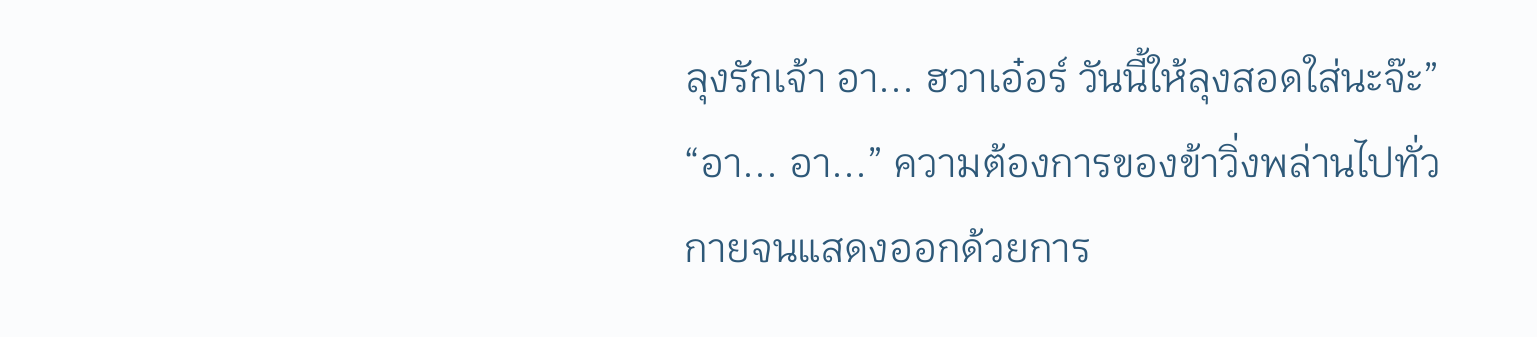ลุงรักเจ้า อา... ฮวาเอ๋อร์ วันนี้ให้ลุงสอดใส่นะจ๊ะ”
“อา... อา...” ความต้องการของข้าวิ่งพล่านไปทั่วกายจนแสดงออกด้วยการ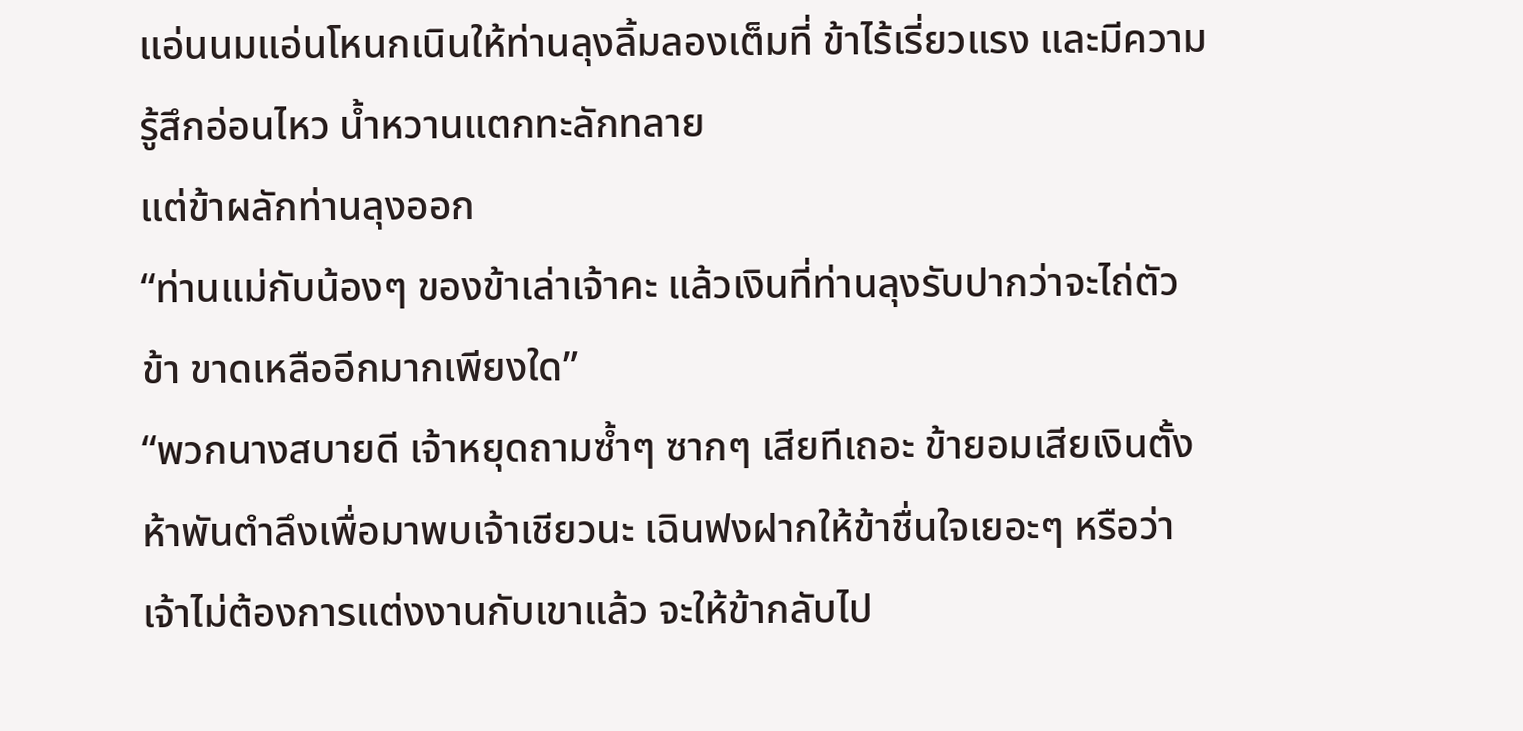แอ่นนมแอ่นโหนกเนินให้ท่านลุงลิ้มลองเต็มที่ ข้าไร้เรี่ยวแรง และมีความรู้สึกอ่อนไหว น้ำหวานแตกทะลักทลาย
แต่ข้าผลักท่านลุงออก
“ท่านแม่กับน้องๆ ของข้าเล่าเจ้าคะ แล้วเงินที่ท่านลุงรับปากว่าจะไถ่ตัวข้า ขาดเหลืออีกมากเพียงใด”
“พวกนางสบายดี เจ้าหยุดถามซ้ำๆ ซากๆ เสียทีเถอะ ข้ายอมเสียเงินตั้งห้าพันตำลึงเพื่อมาพบเจ้าเชียวนะ เฉินฟงฝากให้ข้าชื่นใจเยอะๆ หรือว่าเจ้าไม่ต้องการแต่งงานกับเขาแล้ว จะให้ข้ากลับไป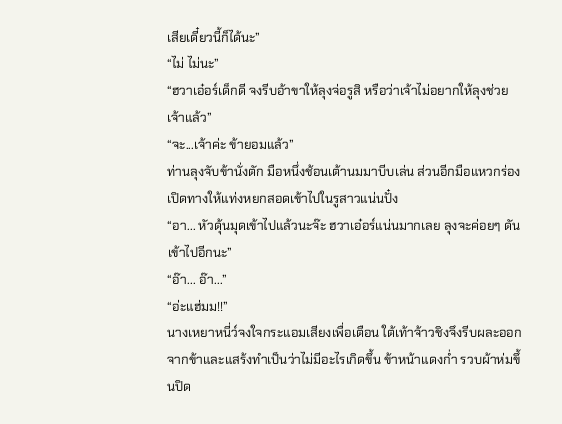เสียเดี๋ยวนี้ก็ได้นะ”
“ไม่ ไม่นะ”
“ฮวาเอ๋อร์เด็กดี จงรีบอ้าขาให้ลุงจ่อรูสิ หรือว่าเจ้าไม่อยากให้ลุงช่วยเจ้าแล้ว”
“จะ...เจ้าค่ะ ข้ายอมแล้ว”
ท่านลุงจับข้านั่งตัก มือหนึ่งช้อนเต้านมมาบีบเล่น ส่วนอีกมือแหวกร่อง เปิดทางให้แท่งหยกสอดเข้าไปในรูสาวแน่นปั๋ง
“อา... หัวดุ้นมุดเข้าไปแล้วนะจ๊ะ ฮวาเอ๋อร์แน่นมากเลย ลุงจะค่อยๆ ดันเข้าไปอีกนะ”
“อ๊า... อ๊า...”
“อ่ะแฮ่มม!!”
นางเหยาหนี่ว์จงใจกระแอมเสียงเพื่อเตือน ใต้เท้าจ้าวชิงจึงรีบผละออกจากข้าและแสร้งทำเป็นว่าไม่มีอะไรเกิดขึ้น ข้าหน้าแดงก่ำ รวบผ้าห่มขึ้นปิด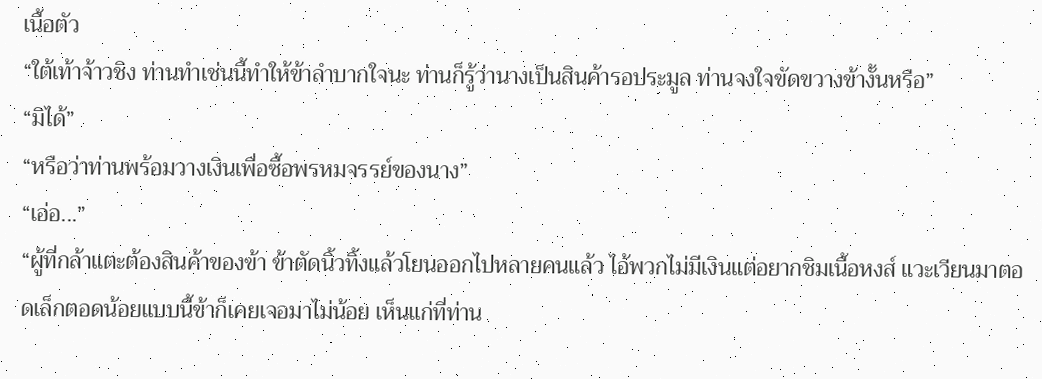เนื้อตัว
“ใต้เท้าจ้าวชิง ท่านทำเช่นนี้ทำให้ข้าลำบากใจนะ ท่านก็รู้ว่านางเป็นสินค้ารอประมูล ท่านจงใจขัดขวางข้างั้นหรือ”
“มิได้”
“หรือว่าท่านพร้อมวางเงินเพื่อซื้อพรหมจรรย์ของนาง”
“เอ่อ...”
“ผู้ที่กล้าแตะต้องสินค้าของข้า ข้าตัดนิ้วทิ้งแล้วโยนออกไปหลายคนแล้ว ไอ้พวกไม่มีเงินแต่อยากชิมเนื้อหงส์ แวะเวียนมาตอดเล็กตอดน้อยแบบนี้ข้าก็เคยเจอมาไม่น้อย เห็นแก่ที่ท่าน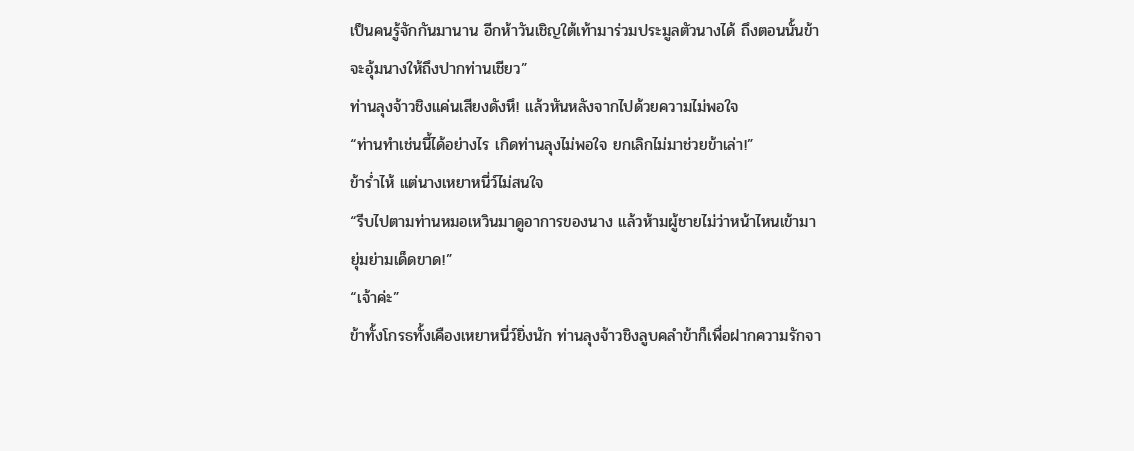เป็นคนรู้จักกันมานาน อีกห้าวันเชิญใต้เท้ามาร่วมประมูลตัวนางได้ ถึงตอนนั้นข้าจะอุ้มนางให้ถึงปากท่านเชียว”
ท่านลุงจ้าวชิงแค่นเสียงดังหึ! แล้วหันหลังจากไปด้วยความไม่พอใจ
“ท่านทำเช่นนี้ได้อย่างไร เกิดท่านลุงไม่พอใจ ยกเลิกไม่มาช่วยข้าเล่า!”
ข้าร่ำไห้ แต่นางเหยาหนี่ว์ไม่สนใจ
“รีบไปตามท่านหมอเหวินมาดูอาการของนาง แล้วห้ามผู้ชายไม่ว่าหน้าไหนเข้ามายุ่มย่ามเด็ดขาด!”
“เจ้าค่ะ”
ข้าทั้งโกรธทั้งเคืองเหยาหนี่ว์ยิ่งนัก ท่านลุงจ้าวชิงลูบคลำข้าก็เพื่อฝากความรักจา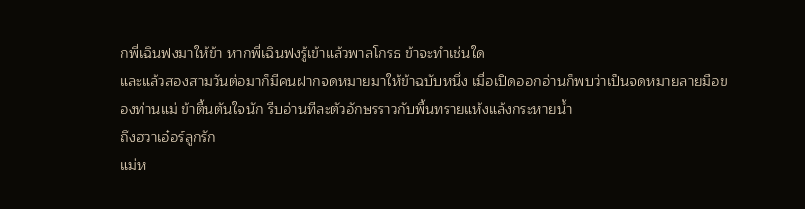กพี่เฉินฟงมาให้ข้า หากพี่เฉินฟงรู้เข้าแล้วพาลโกรธ ข้าจะทำเช่นใด
และแล้วสองสามวันต่อมาก็มีคนฝากจดหมายมาให้ข้าฉบับหนึ่ง เมื่อเปิดออกอ่านก็พบว่าเป็นจดหมายลายมือของท่านแม่ ข้าตื้นตันใจนัก รีบอ่านทีละตัวอักษรราวกับพื้นทรายแห้งแล้งกระหายน้ำ
ถึงฮวาเอ๋อร์ลูกรัก
แม่ห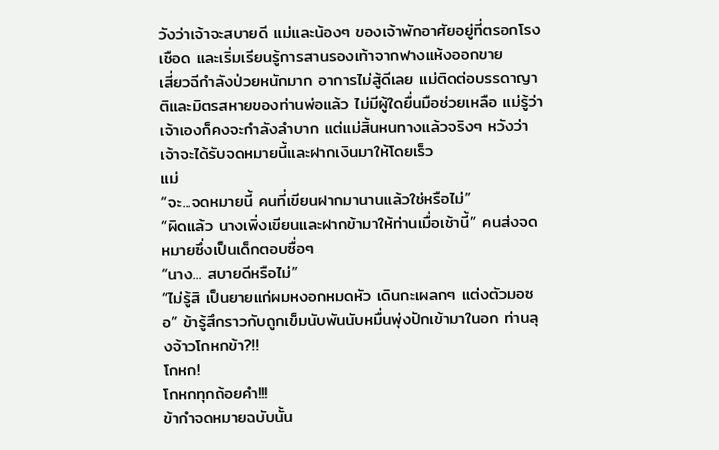วังว่าเจ้าจะสบายดี แม่และน้องๆ ของเจ้าพักอาศัยอยู่ที่ตรอกโรงเชือด และเริ่มเรียนรู้การสานรองเท้าจากฟางแห้งออกขาย
เสี่ยวฉีกำลังป่วยหนักมาก อาการไม่สู้ดีเลย แม่ติดต่อบรรดาญาติและมิตรสหายของท่านพ่อแล้ว ไม่มีผู้ใดยื่นมือช่วยเหลือ แม่รู้ว่าเจ้าเองก็คงจะกำลังลำบาก แต่แม่สิ้นหนทางแล้วจริงๆ หวังว่าเจ้าจะได้รับจดหมายนี้และฝากเงินมาให้โดยเร็ว
แม่
“จะ...จดหมายนี้ คนที่เขียนฝากมานานแล้วใช่หรือไม่”
“ผิดแล้ว นางเพิ่งเขียนและฝากข้ามาให้ท่านเมื่อเช้านี้” คนส่งจดหมายซึ่งเป็นเด็กตอบซื่อๆ
“นาง... สบายดีหรือไม่”
“ไม่รู้สิ เป็นยายแก่ผมหงอกหมดหัว เดินกะเผลกๆ แต่งตัวมอซอ” ข้ารู้สึกราวกับถูกเข็มนับพันนับหมื่นพุ่งปักเข้ามาในอก ท่านลุงจ้าวโกหกข้า?!!
โกหก!
โกหกทุกถ้อยคำ!!!
ข้ากำจดหมายฉบับนั้น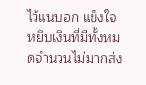ไว้แนบอก แข็งใจหยิบเงินที่มีทั้งหมดจำนวนไม่มากส่ง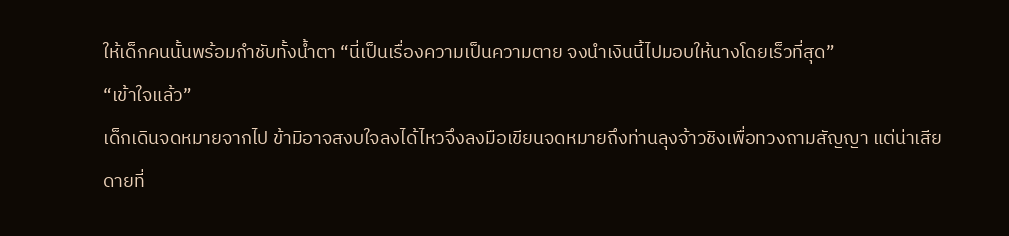ให้เด็กคนนั้นพร้อมกำชับทั้งน้ำตา “นี่เป็นเรื่องความเป็นความตาย จงนำเงินนี้ไปมอบให้นางโดยเร็วที่สุด”
“เข้าใจแล้ว”
เด็กเดินจดหมายจากไป ข้ามิอาจสงบใจลงได้ไหวจึงลงมือเขียนจดหมายถึงท่านลุงจ้าวชิงเพื่อทวงถามสัญญา แต่น่าเสียดายที่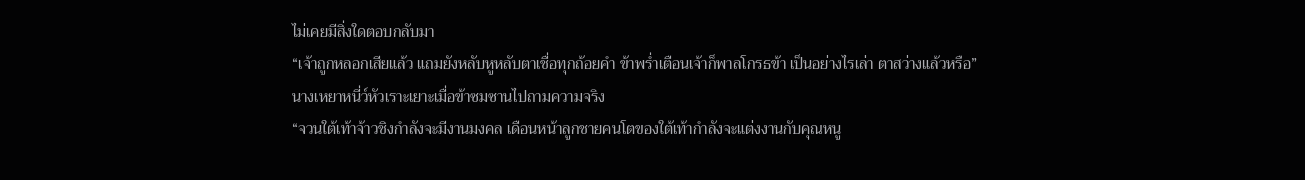ไม่เคยมีสิ่งใดตอบกลับมา
“เจ้าถูกหลอกเสียแล้ว แถมยังหลับหูหลับตาเชื่อทุกถ้อยคำ ข้าพร่ำเตือนเจ้าก็พาลโกรธข้า เป็นอย่างไรเล่า ตาสว่างแล้วหรือ”
นางเหยาหนี่ว์หัวเราะเยาะเมื่อข้าซมซานไปถามความจริง
“จวนใต้เท้าจ้าวชิงกำลังจะมีงานมงคล เดือนหน้าลูกชายคนโตของใต้เท้ากำลังจะแต่งงานกับคุณหนู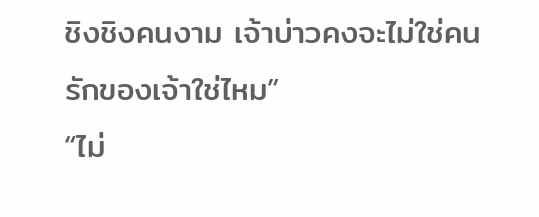ชิงชิงคนงาม เจ้าบ่าวคงจะไม่ใช่คนรักของเจ้าใช่ไหม”
“ไม่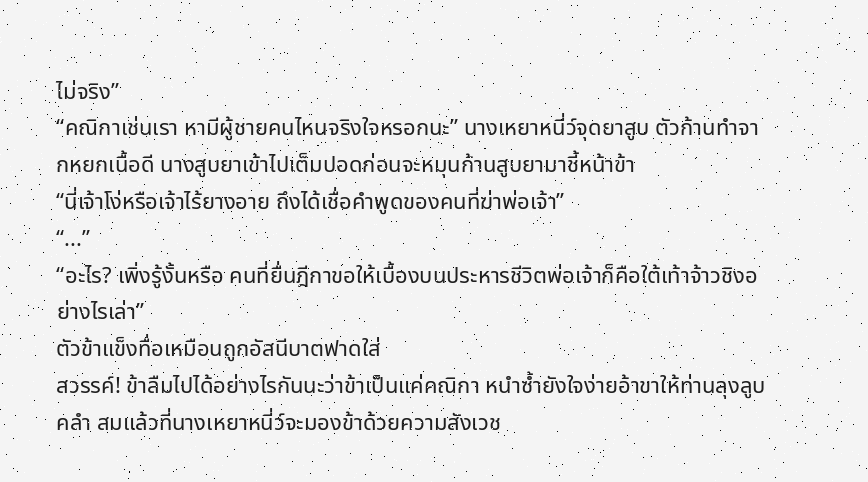ไม่จริง”
“คณิกาเช่นเรา หามีผู้ชายคนไหนจริงใจหรอกนะ” นางเหยาหนี่ว์จุดยาสูบ ตัวก้านทำจากหยกเนื้อดี นางสูบยาเข้าไปเต็มปอดก่อนจะหมุนก้านสูบยามาชี้หน้าข้า
“นี่เจ้าโง่หรือเจ้าไร้ยางอาย ถึงได้เชื่อคำพูดของคนที่ฆ่าพ่อเจ้า”
“...”
“อะไร? เพิ่งรู้งั้นหรือ คนที่ยื่นฎีกาขอให้เบื้องบนประหารชีวิตพ่อเจ้าก็คือใต้เท้าจ้าวชิงอย่างไรเล่า”
ตัวข้าแข็งทื่อเหมือนถูกอัสนีบาตฟาดใส่
สวรรค์! ข้าลืมไปได้อย่างไรกันนะว่าข้าเป็นแค่คณิกา หนำซ้ำยังใจง่ายอ้าขาให้ท่านลุงลูบคลำ สมแล้วที่นางเหยาหนี่ว์จะมองข้าด้วยความสังเวช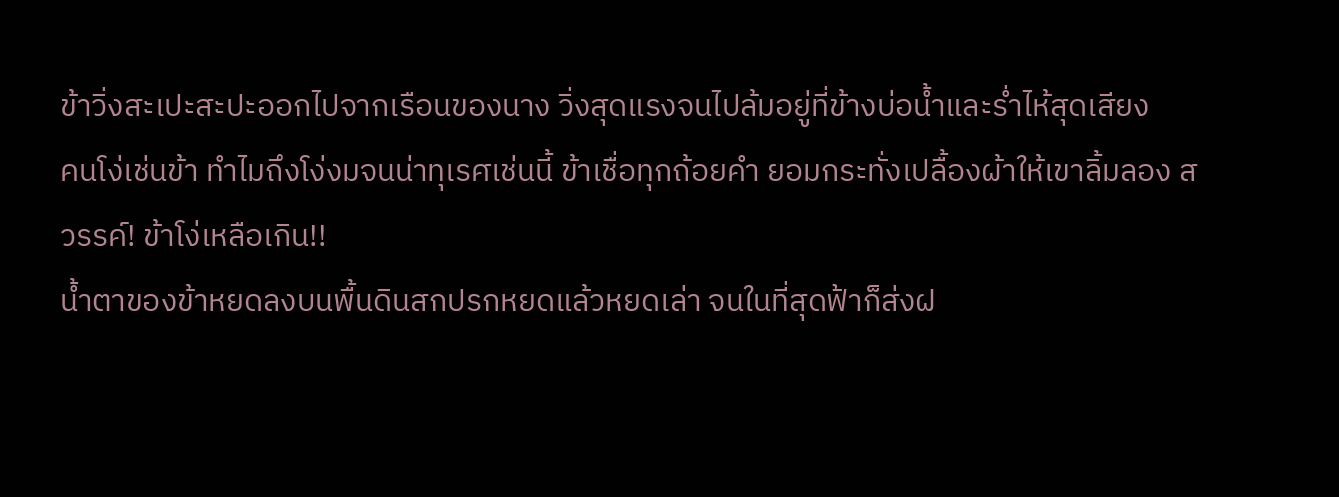ข้าวิ่งสะเปะสะปะออกไปจากเรือนของนาง วิ่งสุดแรงจนไปล้มอยู่ที่ข้างบ่อน้ำและร่ำไห้สุดเสียง
คนโง่เช่นข้า ทำไมถึงโง่งมจนน่าทุเรศเช่นนี้ ข้าเชื่อทุกถ้อยคำ ยอมกระทั่งเปลื้องผ้าให้เขาลิ้มลอง สวรรค์! ข้าโง่เหลือเกิน!!
น้ำตาของข้าหยดลงบนพื้นดินสกปรกหยดแล้วหยดเล่า จนในที่สุดฟ้าก็ส่งฝ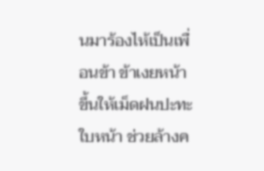นมาร้องไห้เป็นเพื่อนข้า ข้าเงยหน้าขึ้นให้เม็ดฝนปะทะใบหน้า ช่วยล้างค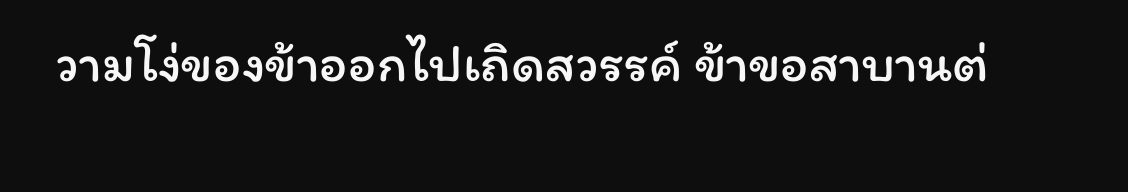วามโง่ของข้าออกไปเถิดสวรรค์ ข้าขอสาบานต่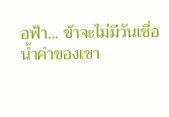อฟ้า... ข้าจะไม่มีวันเชื่อน้ำคำของเขา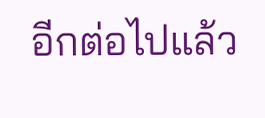อีกต่อไปแล้ว